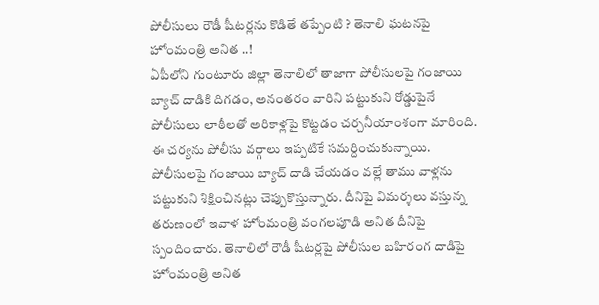పోలీసులు రౌడీ షీటర్లను కొడితే తప్పేంటి ? తెనాలి ఘటనపై హోంమంత్రి అనిత ..!
ఏపీలోని గుంటూరు జిల్లా తెనాలిలో తాజాగా పోలీసులపై గంజాయి బ్యాచ్ దాడికి దిగడం, అనంతరం వారిని పట్టుకుని రోడ్డుపైనే పోలీసులు లాఠీలతో అరికాళ్లపై కొట్టడం చర్చనీయాంశంగా మారింది. ఈ చర్యను పోలీసు వర్గాలు ఇప్పటికే సమర్దించుకున్నాయి. పోలీసులపై గంజాయి బ్యాచ్ దాడి చేయడం వల్లే తాము వాళ్లను పట్టుకుని శిక్షించినట్లు చెప్పుకొస్తున్నారు. దీనిపై విమర్శలు వస్తున్న తరుణంలో ఇవాళ హోంమంత్రి వంగలపూడి అనిత దీనిపై స్పందించారు. తెనాలిలో రౌడీ షీటర్లపై పోలీసుల బహిరంగ దాడిపై హోంమంత్రి అనిత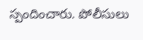స్పందించారు. పోలీసులు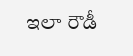ఇలా రౌడీ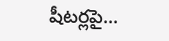షీటర్లపై...